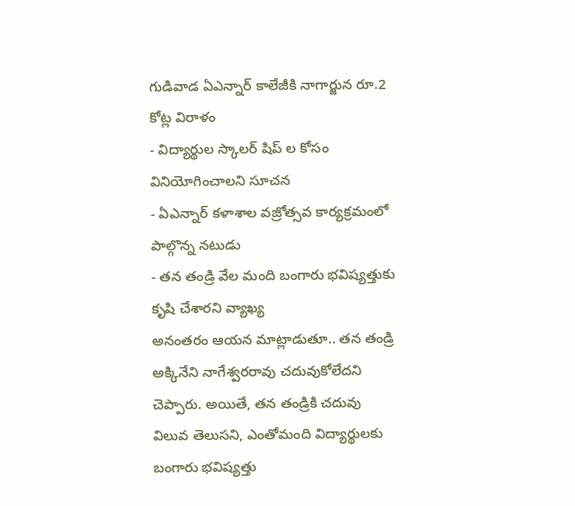గుడివాడ ఏఎన్నార్ కాలేజీకి నాగార్జున రూ.2 కోట్ల విరాళం
- విద్యార్థుల స్కాలర్ షిప్ ల కోసం వినియోగించాలని సూచన
- ఏఎన్నార్ కళాశాల వజ్రోత్సవ కార్యక్రమంలో పాల్గొన్న నటుడు
- తన తండ్రి వేల మంది బంగారు భవిష్యత్తుకు కృషి చేశారని వ్యాఖ్య
అనంతరం ఆయన మాట్లాడుతూ.. తన తండ్రి అక్కినేని నాగేశ్వరరావు చదువుకోలేదని చెప్పారు. అయితే, తన తండ్రికి చదువు విలువ తెలుసని, ఎంతోమంది విద్యార్థులకు బంగారు భవిష్యత్తు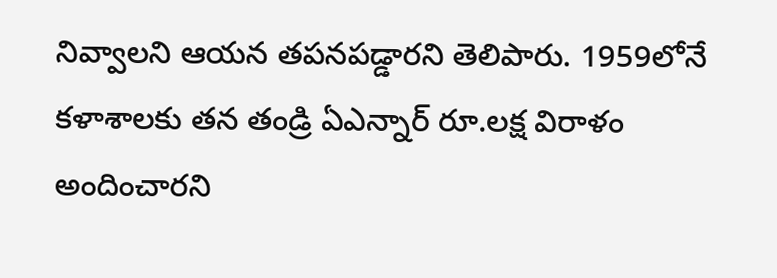నివ్వాలని ఆయన తపనపడ్డారని తెలిపారు. 1959లోనే కళాశాలకు తన తండ్రి ఏఎన్నార్ రూ.లక్ష విరాళం అందించారని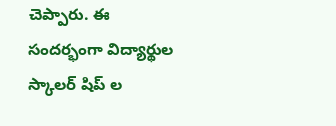చెప్పారు. ఈ సందర్భంగా విద్యార్థుల స్కాలర్ షిప్ ల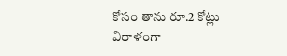కోసం తాను రూ.2 కోట్లు విరాళంగా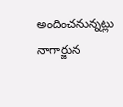అందించనున్నట్లు నాగార్జున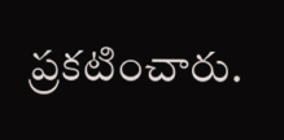ప్రకటించారు.